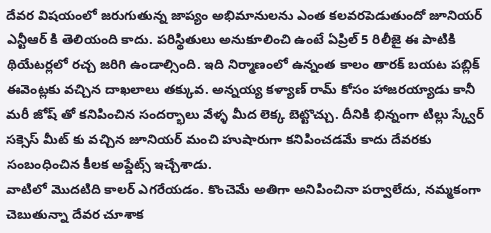దేవర విషయంలో జరుగుతున్న జాప్యం అభిమానులను ఎంత కలవరపెడుతుందో జూనియర్ ఎన్టీఆర్ కి తెలియంది కాదు. పరిస్థితులు అనుకూలించి ఉంటే ఏప్రిల్ 5 రిలీజై ఈ పాటికి థియేటర్లలో రచ్చ జరిగి ఉండాల్సింది. ఇది నిర్మాణంలో ఉన్నంత కాలం తారక్ బయట పబ్లిక్ ఈవెంట్లకు వచ్చిన దాఖలాలు తక్కువ. అన్నయ్య కళ్యాణ్ రామ్ కోసం హాజరయ్యాడు కానీ మరీ జోష్ తో కనిపించిన సందర్భాలు వేళ్ళ మీద లెక్క బెట్టొచ్చు. దీనికి భిన్నంగా టిల్లు స్క్వేర్ సక్సెస్ మీట్ కు వచ్చిన జూనియర్ మంచి హుషారుగా కనిపించడమే కాదు దేవరకు సంబంధించిన కీలక అప్డేట్స్ ఇచ్చేశాడు.
వాటిలో మొదటిది కాలర్ ఎగరేయడం. కొంచెమే అతిగా అనిపించినా పర్వాలేదు, నమ్మకంగా చెబుతున్నా దేవర చూశాక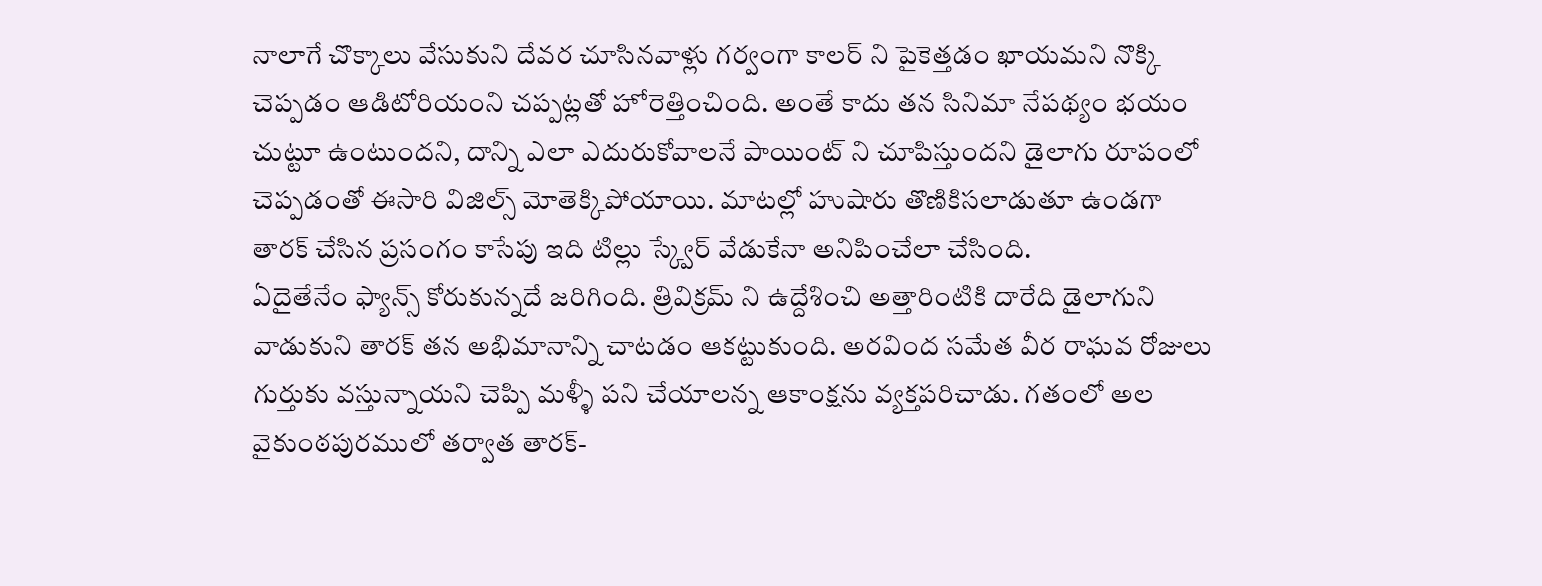నాలాగే చొక్కాలు వేసుకుని దేవర చూసినవాళ్లు గర్వంగా కాలర్ ని పైకెత్తడం ఖాయమని నొక్కి చెప్పడం ఆడిటోరియంని చప్పట్లతో హోరెత్తించింది. అంతే కాదు తన సినిమా నేపథ్యం భయం చుట్టూ ఉంటుందని, దాన్ని ఎలా ఎదురుకోవాలనే పాయింట్ ని చూపిస్తుందని డైలాగు రూపంలో చెప్పడంతో ఈసారి విజిల్స్ మోతెక్కిపోయాయి. మాటల్లో హుషారు తొణికిసలాడుతూ ఉండగా తారక్ చేసిన ప్రసంగం కాసేపు ఇది టిల్లు స్క్వేర్ వేడుకేనా అనిపించేలా చేసింది.
ఏదైతేనేం ఫ్యాన్స్ కోరుకున్నదే జరిగింది. త్రివిక్రమ్ ని ఉద్దేశించి అత్తారింటికి దారేది డైలాగుని వాడుకుని తారక్ తన అభిమానాన్ని చాటడం ఆకట్టుకుంది. అరవింద సమేత వీర రాఘవ రోజులు గుర్తుకు వస్తున్నాయని చెప్పి మళ్ళీ పని చేయాలన్న ఆకాంక్షను వ్యక్తపరిచాడు. గతంలో అల వైకుంఠపురములో తర్వాత తారక్-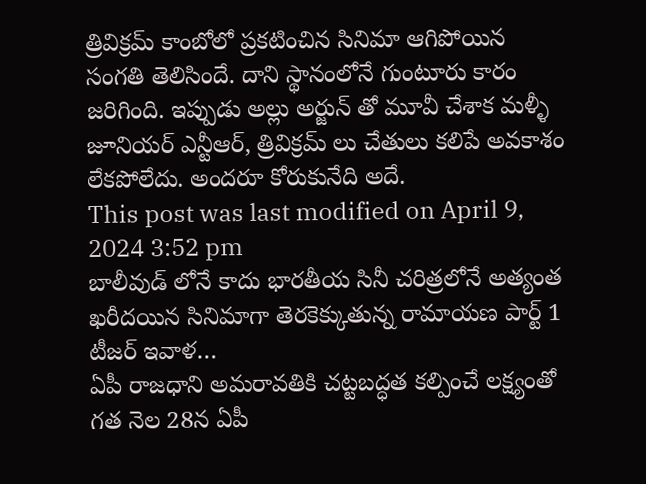త్రివిక్రమ్ కాంబోలో ప్రకటించిన సినిమా ఆగిపోయిన సంగతి తెలిసిందే. దాని స్థానంలోనే గుంటూరు కారం జరిగింది. ఇప్పుడు అల్లు అర్జున్ తో మూవీ చేశాక మళ్ళీ జూనియర్ ఎన్టీఆర్, త్రివిక్రమ్ లు చేతులు కలిపే అవకాశం లేకపోలేదు. అందరూ కోరుకునేది అదే.
This post was last modified on April 9, 2024 3:52 pm
బాలీవుడ్ లోనే కాదు భారతీయ సినీ చరిత్రలోనే అత్యంత ఖరీదయిన సినిమాగా తెరకెక్కుతున్న రామాయణ పార్ట్ 1 టీజర్ ఇవాళ…
ఏపీ రాజధాని అమరావతికి చట్టబద్ధత కల్పించే లక్ష్యంతో గత నెల 28న ఏపీ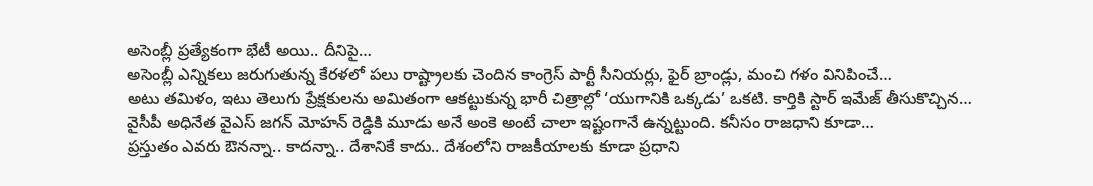అసెంబ్లీ ప్రత్యేకంగా భేటీ అయి.. దీనిపై…
అసెంబ్లీ ఎన్నికలు జరుగుతున్న కేరళలో పలు రాష్ట్రాలకు చెందిన కాంగ్రెస్ పార్టీ సీనియర్లు, ఫైర్ బ్రాండ్లు, మంచి గళం వినిపించే…
అటు తమిళం, ఇటు తెలుగు ప్రేక్షకులను అమితంగా ఆకట్టుకున్న భారీ చిత్రాల్లో ‘యుగానికి ఒక్కడు’ ఒకటి. కార్తికి స్టార్ ఇమేజ్ తీసుకొచ్చిన…
వైసీపీ అధినేత వైఎస్ జగన్ మోహన్ రెడ్డికి మూడు అనే అంకె అంటే చాలా ఇష్టంగానే ఉన్నట్టుంది. కనీసం రాజధాని కూడా…
ప్రస్తుతం ఎవరు ఔనన్నా.. కాదన్నా.. దేశానికే కాదు.. దేశంలోని రాజకీయాలకు కూడా ప్రధాని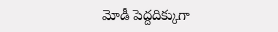మోడీ పెద్దదిక్కుగా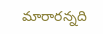మారారన్నది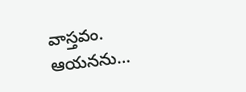వాస్తవం. ఆయనను…